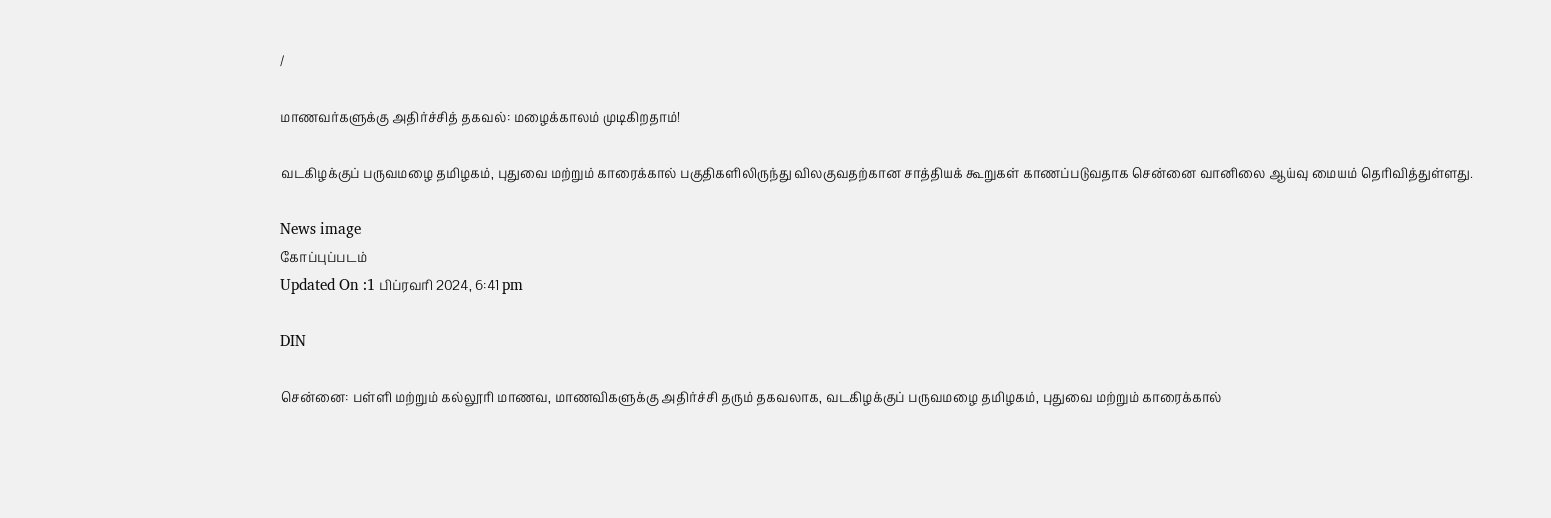/

மாணவர்களுக்கு அதிர்ச்சித் தகவல்: மழைக்காலம் முடிகிறதாம்!

வடகிழக்குப் பருவமழை தமிழகம், புதுவை மற்றும் காரைக்கால் பகுதிகளிலிருந்து விலகுவதற்கான சாத்தியக் கூறுகள் காணப்படுவதாக சென்னை வானிலை ஆய்வு மையம் தெரிவித்துள்ளது.

News image
கோப்புப்படம்
Updated On :1 பிப்ரவரி 2024, 6:41 pm

DIN

சென்னை: பள்ளி மற்றும் கல்லூரி மாணவ, மாணவிகளுக்கு அதிர்ச்சி தரும் தகவலாக, வடகிழக்குப் பருவமழை தமிழகம், புதுவை மற்றும் காரைக்கால்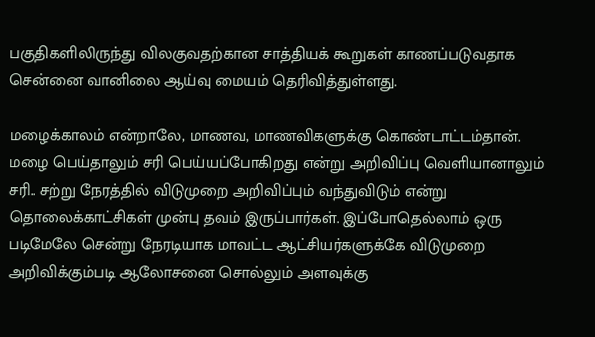பகுதிகளிலிருந்து விலகுவதற்கான சாத்தியக் கூறுகள் காணப்படுவதாக சென்னை வானிலை ஆய்வு மையம் தெரிவித்துள்ளது.

மழைக்காலம் என்றாலே, மாணவ, மாணவிகளுக்கு கொண்டாட்டம்தான். மழை பெய்தாலும் சரி பெய்யப்போகிறது என்று அறிவிப்பு வெளியானாலும் சரி.. சற்று நேரத்தில் விடுமுறை அறிவிப்பும் வந்துவிடும் என்று தொலைக்காட்சிகள் முன்பு தவம் இருப்பார்கள். இப்போதெல்லாம் ஒரு படிமேலே சென்று நேரடியாக மாவட்ட ஆட்சியர்களுக்கே விடுமுறை அறிவிக்கும்படி ஆலோசனை சொல்லும் அளவுக்கு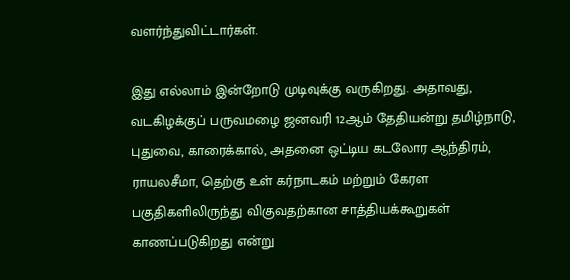வளர்ந்துவிட்டார்கள்.

இது எல்லாம் இன்றோடு முடிவுக்கு வருகிறது. அதாவது, வடகிழக்குப் பருவமழை ஜனவரி 12ஆம் தேதியன்று தமிழ்நாடு, புதுவை, காரைக்கால், அதனை ஒட்டிய கடலோர ஆந்திரம், ராயலசீமா, தெற்கு உள் கர்நாடகம் மற்றும் கேரள பகுதிகளிலிருந்து விகுவதற்கான சாத்தியக்கூறுகள் காணப்படுகிறது என்று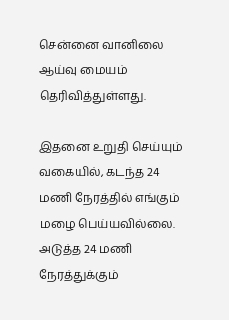சென்னை வானிலை ஆய்வு மையம் தெரிவித்துள்ளது.

இதனை உறுதி செய்யும் வகையில், கடந்த 24 மணி நேரத்தில் எங்கும் மழை பெய்யவில்லை. அடுத்த 24 மணி நேரத்துக்கும்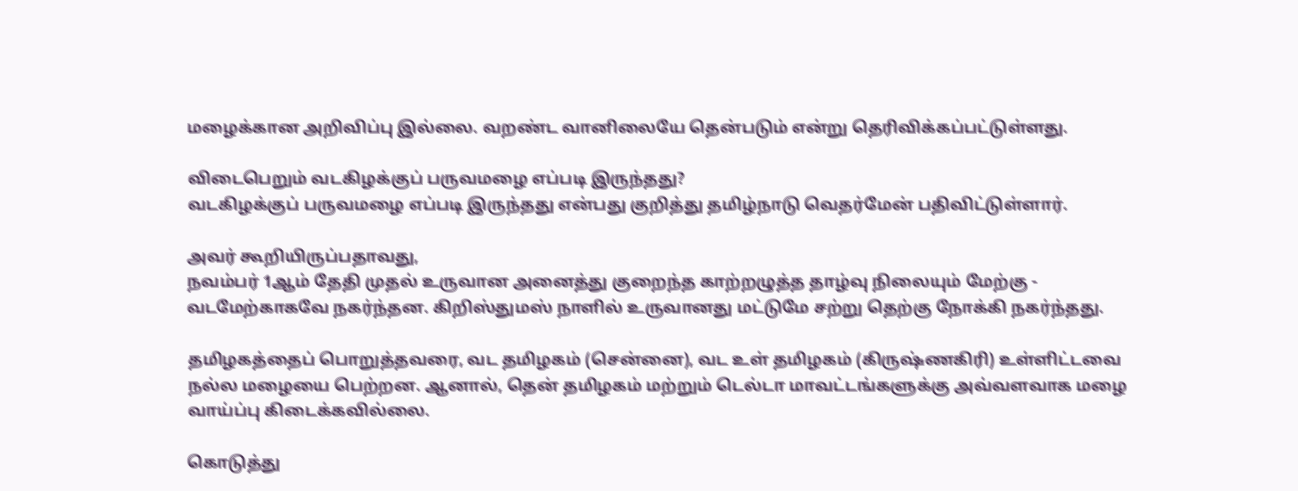மழைக்கான அறிவிப்பு இல்லை. வறண்ட வானிலையே தென்படும் என்று தெரிவிக்கப்பட்டுள்ளது.

விடைபெறும் வடகிழக்குப் பருவமழை எப்படி இருந்தது?
வடகிழக்குப் பருவமழை எப்படி இருந்தது என்பது குறித்து தமிழ்நாடு வெதர்மேன் பதிவிட்டுள்ளார்.

அவர் கூறியிருப்பதாவது,
நவம்பர் 1ஆம் தேதி முதல் உருவான அனைத்து குறைந்த காற்றழுத்த தாழ்வு நிலையும் மேற்கு - வடமேற்காகவே நகர்ந்தன. கிறிஸ்துமஸ் நாளில் உருவானது மட்டுமே சற்று தெற்கு நோக்கி நகர்ந்தது.

தமிழகத்தைப் பொறுத்தவரை, வட தமிழகம் (சென்னை), வட உள் தமிழகம் (கிருஷ்ணகிரி) உள்ளிட்டவை நல்ல மழையை பெற்றன. ஆனால், தென் தமிழகம் மற்றும் டெல்டா மாவட்டங்களுக்கு அவ்வளவாக மழை வாய்ப்பு கிடைக்கவில்லை.

கொடுத்து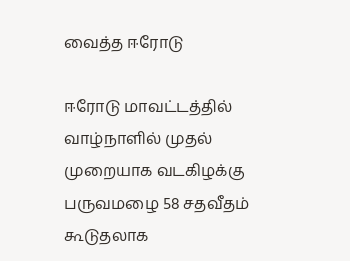வைத்த ஈரோடு

ஈரோடு மாவட்டத்தில் வாழ்நாளில் முதல் முறையாக வடகிழக்கு பருவமழை 58 சதவீதம் கூடுதலாக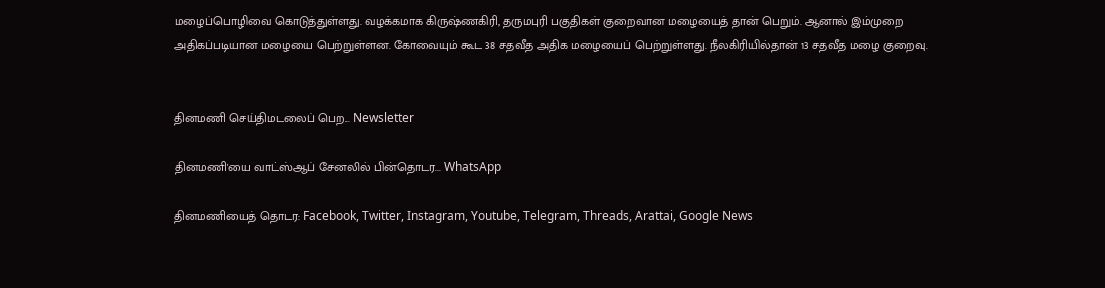மழைப்பொழிவை கொடுத்துள்ளது. வழக்கமாக கிருஷ்ணகிரி, தருமபுரி பகுதிகள் குறைவான மழையைத் தான் பெறும். ஆனால் இம்முறை அதிகப்படியான மழையை பெற்றுள்ளன. கோவையும் கூட 38 சதவீத அதிக மழையைப் பெற்றுள்ளது. நீலகிரியில்தான் 13 சதவீத மழை குறைவு.


தினமணி செய்திமடலைப் பெற... Newsletter

தினமணி'யை வாட்ஸ்ஆப் சேனலில் பின்தொடர... WhatsApp

தினமணியைத் தொடர: Facebook, Twitter, Instagram, Youtube, Telegram, Threads, Arattai, Google News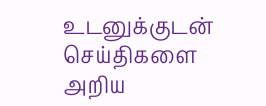உடனுக்குடன் செய்திகளை அறிய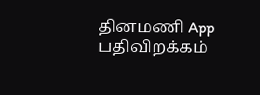தினமணி App பதிவிறக்கம்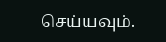செய்யவும்.